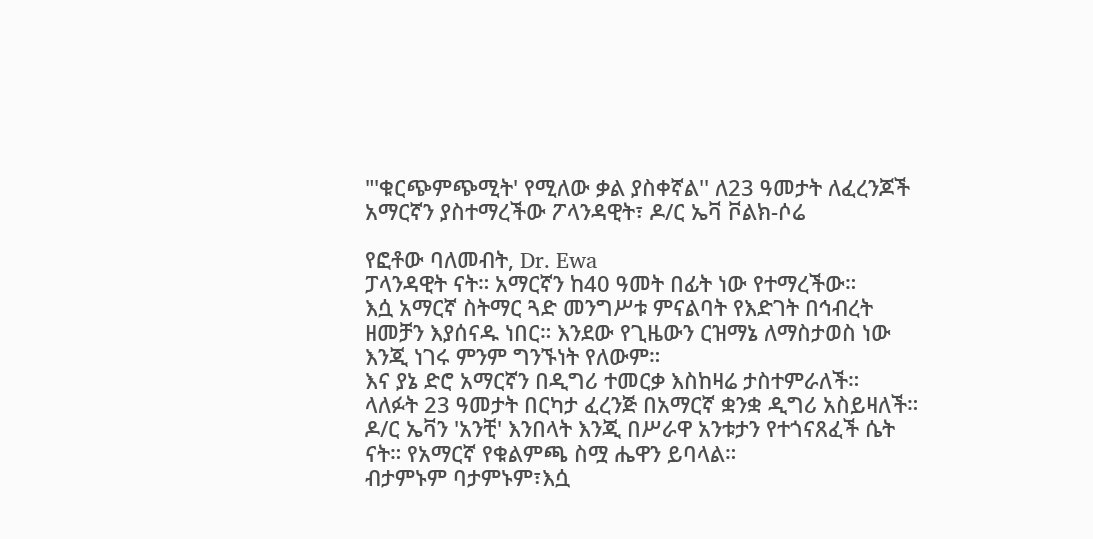"'ቁርጭምጭሚት' የሚለው ቃል ያስቀኛል'' ለ23 ዓመታት ለፈረንጆች አማርኛን ያስተማረችው ፖላንዳዊት፣ ዶ/ር ኤቫ ቮልክ-ሶሬ

የፎቶው ባለመብት, Dr. Ewa
ፓላንዳዊት ናት። አማርኛን ከ40 ዓመት በፊት ነው የተማረችው።
እሷ አማርኛ ስትማር ጓድ መንግሥቱ ምናልባት የእድገት በኅብረት ዘመቻን እያሰናዱ ነበር። እንደው የጊዜውን ርዝማኔ ለማስታወስ ነው እንጂ ነገሩ ምንም ግንኙነት የለውም።
እና ያኔ ድሮ አማርኛን በዲግሪ ተመርቃ እስከዛሬ ታስተምራለች።
ላለፉት 23 ዓመታት በርካታ ፈረንጅ በአማርኛ ቋንቋ ዲግሪ አስይዛለች።
ዶ/ር ኤቫን 'አንቺ' እንበላት እንጂ በሥራዋ አንቱታን የተጎናጸፈች ሴት ናት። የአማርኛ የቁልምጫ ስሟ ሔዋን ይባላል።
ብታምኑም ባታምኑም፣እሷ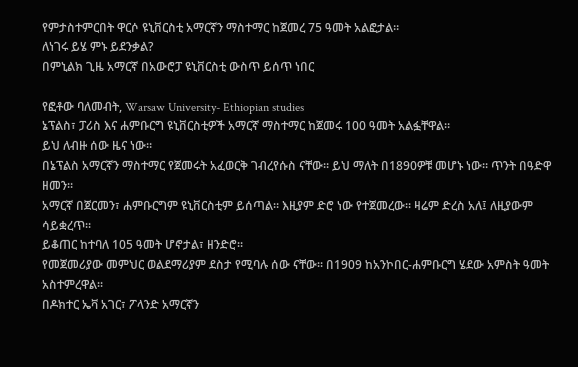የምታስተምርበት ዋርሶ ዩኒቨርስቲ አማርኛን ማስተማር ከጀመረ 75 ዓመት አልፎታል።
ለነገሩ ይሄ ምኑ ይደንቃል?
በምኒልክ ጊዜ አማርኛ በአውሮፓ ዩኒቨርስቲ ውስጥ ይሰጥ ነበር

የፎቶው ባለመብት, Warsaw University- Ethiopian studies
ኔፕልስ፣ ፓሪስ እና ሐምቡርግ ዩኒቨርስቲዎች አማርኛ ማስተማር ከጀመሩ 100 ዓመት አልፏቸዋል።
ይህ ለብዙ ሰው ዜና ነው።
በኔፕልስ አማርኛን ማስተማር የጀመሩት አፈወርቅ ገብረየሱስ ናቸው። ይህ ማለት በ1890ዎቹ መሆኑ ነው። ጥንት በዓድዋ ዘመን።
አማርኛ በጀርመን፣ ሐምቡርግም ዩኒቨርስቲም ይሰጣል። እዚያም ድሮ ነው የተጀመረው። ዛሬም ድረስ አለ፤ ለዚያውም ሳይቋረጥ።
ይቆጠር ከተባለ 105 ዓመት ሆኖታል፣ ዘንድሮ።
የመጀመሪያው መምህር ወልደማሪያም ደስታ የሚባሉ ሰው ናቸው። በ1909 ከአንኮበር-ሐምቡርግ ሄደው አምስት ዓመት አስተምረዋል።
በዶክተር ኤቫ አገር፣ ፖላንድ አማርኛን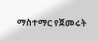ማስተማር የጀመሩት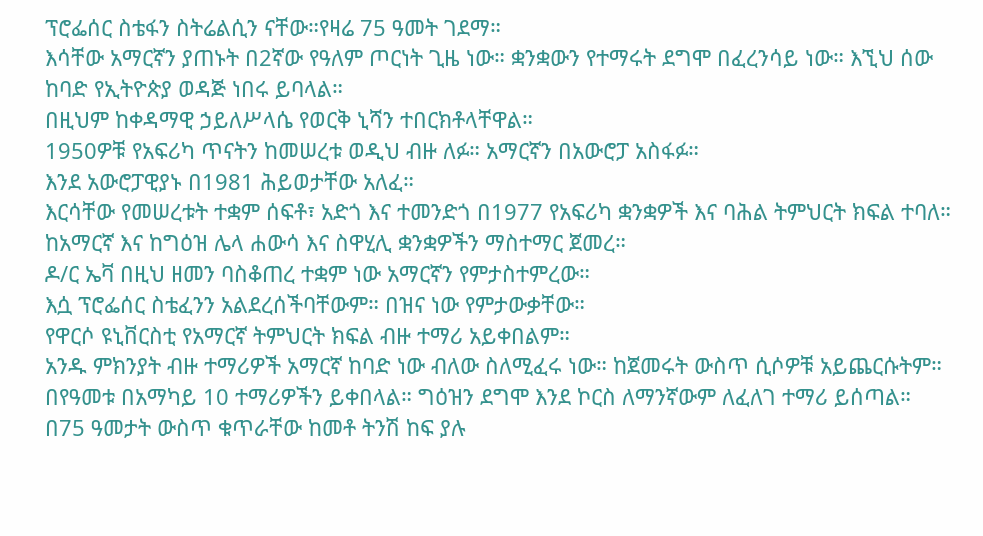ፕሮፌሰር ስቴፋን ስትሬልሲን ናቸው።የዛሬ 75 ዓመት ገደማ።
እሳቸው አማርኛን ያጠኑት በ2ኛው የዓለም ጦርነት ጊዜ ነው። ቋንቋውን የተማሩት ደግሞ በፈረንሳይ ነው። እኚህ ሰው ከባድ የኢትዮጵያ ወዳጅ ነበሩ ይባላል።
በዚህም ከቀዳማዊ ኃይለሥላሴ የወርቅ ኒሻን ተበርክቶላቸዋል።
1950ዎቹ የአፍሪካ ጥናትን ከመሠረቱ ወዲህ ብዙ ለፉ። አማርኛን በአውሮፓ አስፋፉ።
እንደ አውሮፓዊያኑ በ1981 ሕይወታቸው አለፈ።
እርሳቸው የመሠረቱት ተቋም ሰፍቶ፣ አድጎ እና ተመንድጎ በ1977 የአፍሪካ ቋንቋዎች እና ባሕል ትምህርት ክፍል ተባለ።
ከአማርኛ እና ከግዕዝ ሌላ ሐውሳ እና ስዋሂሊ ቋንቋዎችን ማስተማር ጀመረ።
ዶ/ር ኤቫ በዚህ ዘመን ባስቆጠረ ተቋም ነው አማርኛን የምታስተምረው።
እሷ ፕሮፌሰር ስቴፈንን አልደረሰችባቸውም። በዝና ነው የምታውቃቸው።
የዋርሶ ዩኒቨርስቲ የአማርኛ ትምህርት ክፍል ብዙ ተማሪ አይቀበልም።
አንዱ ምክንያት ብዙ ተማሪዎች አማርኛ ከባድ ነው ብለው ስለሚፈሩ ነው። ከጀመሩት ውስጥ ሲሶዎቹ አይጨርሱትም።
በየዓመቱ በአማካይ 10 ተማሪዎችን ይቀበላል። ግዕዝን ደግሞ እንደ ኮርስ ለማንኛውም ለፈለገ ተማሪ ይሰጣል።
በ75 ዓመታት ውስጥ ቁጥራቸው ከመቶ ትንሽ ከፍ ያሉ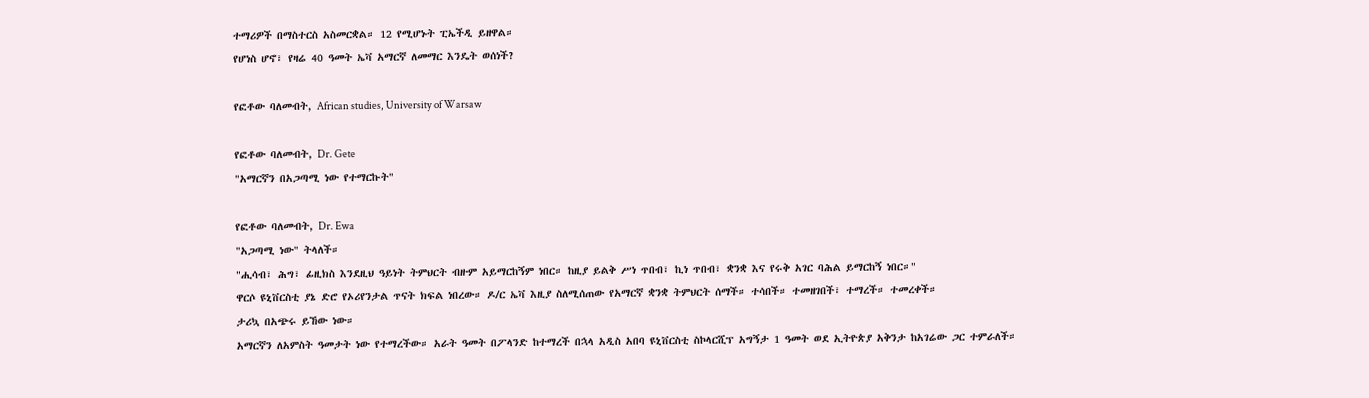ተማሪዎች በማስተርስ አስመርቋል። 12 የሚሆኑት ፒኤችዲ ይዘዋል።
የሆነስ ሆኖ፣ የዛሬ 40 ዓመት ኤቫ አማርኛ ለመማር እንዴት ወሰነች?

የፎቶው ባለመብት, African studies, University of Warsaw

የፎቶው ባለመብት, Dr. Gete
"አማርኛን በአጋጣሚ ነው የተማርኩት"

የፎቶው ባለመብት, Dr. Ewa
"አጋጣሚ ነው" ትላለች።
"ሒሳብ፣ ሕግ፣ ፊዚክስ እንደዚህ ዓይነት ትምህርት ብዙም አይማርከኝም ነበር። ከዚያ ይልቅ ሥነ ጥበብ፣ ኪነ ጥበብ፣ ቋንቋ እና የሩቅ አገር ባሕል ይማርከኝ ነበር።"
ዋርሶ ዩኒቨርስቲ ያኔ ድሮ የኦሪየንታል ጥናት ክፍል ነበረው። ዶ/ር ኤቫ እዚያ ስለሚሰጠው የአማርኛ ቋንቋ ትምህርት ሰማች። ተሳበች። ተመዘገበች፣ ተማረች። ተመረቀች።
ታሪኳ በአጭሩ ይኸው ነው።
አማርኛን ለአምስት ዓመታት ነው የተማረችው። አራት ዓመት በፖላንድ ከተማረች በኋላ አዲስ አበባ ዩኒቨርስቲ ስኮላርሺፕ አግኝታ 1 ዓመት ወደ ኢትዮጵያ አቅንታ ከአገሬው ጋር ተምራለች።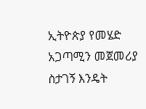ኢትዮጵያ የመሄድ አጋጣሚን መጀመሪያ ስታገኝ እንዴት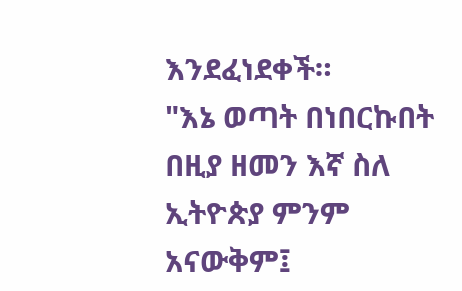እንደፈነደቀች።
"እኔ ወጣት በነበርኩበት በዚያ ዘመን እኛ ስለ ኢትዮጵያ ምንም አናውቅም፤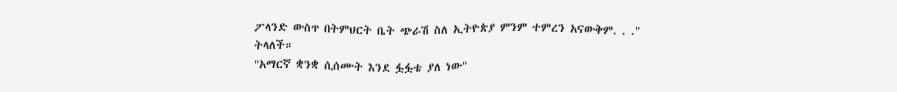ፖላንድ ውስጥ በትምህርት ቤት ጭራሽ ስለ ኢትዮጵያ ምንም ተምረን አናውቅም. . ." ትላለች።
"አማርኛ ቋንቋ ሲሰሙት እንደ ፏፏቴ ያለ ነው"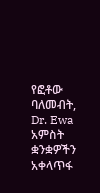የፎቶው ባለመብት, Dr. Ewa
አምስት ቋንቋዎችን አቀላጥፋ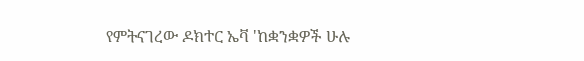የምትናገረው ዶክተር ኤቫ 'ከቋንቋዎች ሁሉ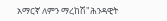አማርኛ ለምን ማረከሽ"ሕንዳዊት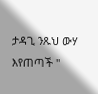ታዳጊ ንጹህ ውሃ እየጠጣች "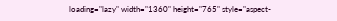loading="lazy" width="1360" height="765" style="aspect-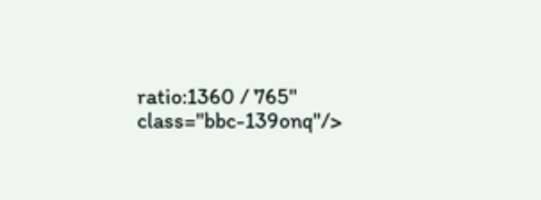ratio:1360 / 765" class="bbc-139onq"/>